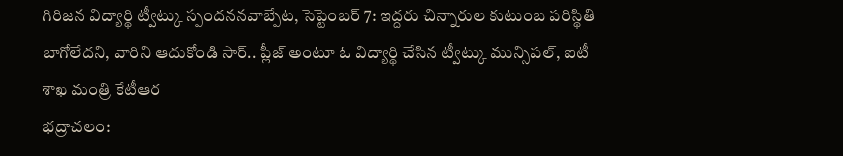గిరిజన విద్యార్థి ట్వీట్కు స్పందననవాబ్పేట, సెప్టెంబర్ 7: ఇద్దరు చిన్నారుల కుటుంబ పరిస్థితి బాగోలేదని, వారిని ఆదుకోండి సార్.. ప్లీజ్ అంటూ ఓ విద్యార్థి చేసిన ట్వీట్కు మున్సిపల్, ఐటీ శాఖ మంత్రి కేటీఆర
భద్రాచలం: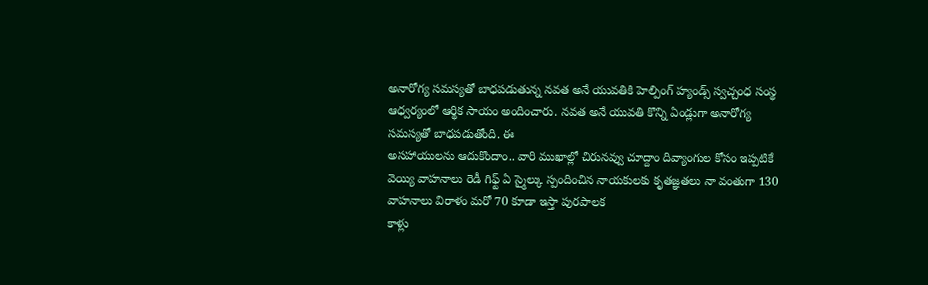అనారోగ్య సమస్యతో బాధపడుతున్న నవత అనే యువతికి హెల్పింగ్ హ్యండ్స్ స్వచ్చంధ సంస్థ ఆధ్వర్యంలో ఆర్థిక సాయం అందించారు. నవత అనే యువతి కొన్ని ఏండ్లుగా అనారోగ్య సమస్యతో బాధపడుతోంది. ఈ
అసహాయులను ఆదుకొందాం.. వారి ముఖాల్లో చిరునవ్వు చూద్దాం దివ్యాంగుల కోసం ఇప్పటికే వెయ్యి వాహనాలు రెడీ గిఫ్ట్ ఏ స్మైల్కు స్పందించిన నాయకులకు కృతజ్ఞతలు నా వంతుగా 130 వాహనాలు విరాళం మరో 70 కూడా ఇస్తా పురపాలక
కాళ్లు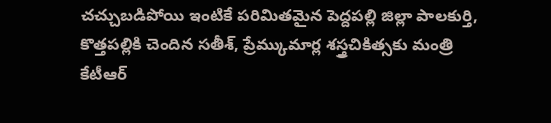చచ్చుబడిపోయి ఇంటికే పరిమితమైన పెద్దపల్లి జిల్లా పాలకుర్తి, కొత్తపల్లికి చెందిన సతీశ్, ప్రేమ్కుమార్ల శస్త్రచికిత్సకు మంత్రి కేటీఆర్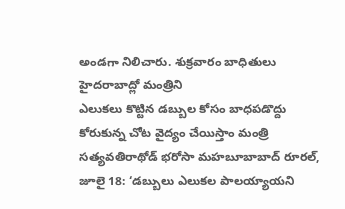అండగా నిలిచారు. శుక్రవారం బాధితులు హైదరాబాద్లో మంత్రిని
ఎలుకలు కొట్టిన డబ్బుల కోసం బాధపడొద్దు కోరుకున్న చోట వైద్యం చేయిస్తాం మంత్రి సత్యవతిరాథోడ్ భరోసా మహబూబాబాద్ రూరల్, జూలై 18: ‘డబ్బులు ఎలుకల పాలయ్యాయని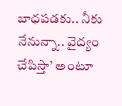బాధపడకు.. నీకు నేనున్నా.. వైద్యం చేపిస్తా’ అంటూ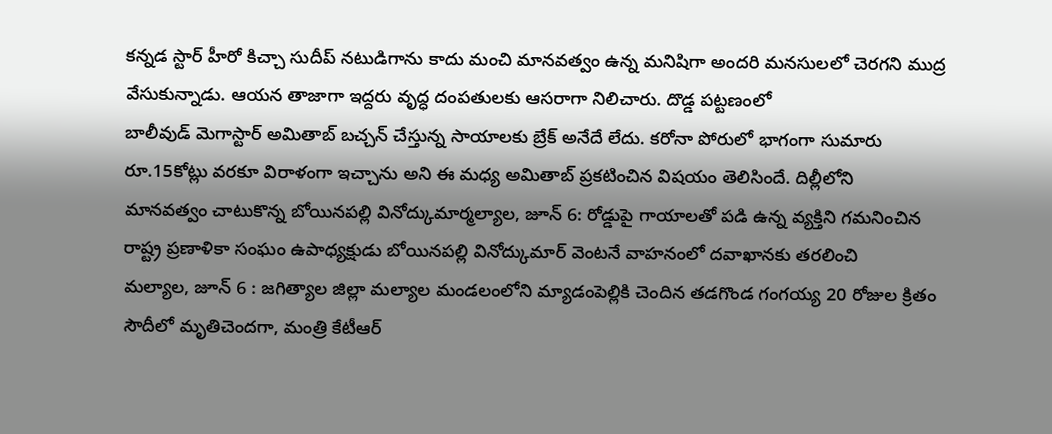కన్నడ స్టార్ హీరో కిచ్చా సుదీప్ నటుడిగాను కాదు మంచి మానవత్వం ఉన్న మనిషిగా అందరి మనసులలో చెరగని ముద్ర వేసుకున్నాడు. ఆయన తాజాగా ఇద్దరు వృద్ధ దంపతులకు ఆసరాగా నిలిచారు. దొడ్డ పట్టణంలో
బాలీవుడ్ మెగాస్టార్ అమితాబ్ బచ్చన్ చేస్తున్న సాయాలకు బ్రేక్ అనేదే లేదు. కరోనా పోరులో భాగంగా సుమారు రూ.15కోట్లు వరకూ విరాళంగా ఇచ్చాను అని ఈ మధ్య అమితాబ్ ప్రకటించిన విషయం తెలిసిందే. దిల్లీలోని
మానవత్వం చాటుకొన్న బోయినపల్లి వినోద్కుమార్మల్యాల, జూన్ 6: రోడ్డుపై గాయాలతో పడి ఉన్న వ్యక్తిని గమనించిన రాష్ట్ర ప్రణాళికా సంఘం ఉపాధ్యక్షుడు బోయినపల్లి వినోద్కుమార్ వెంటనే వాహనంలో దవాఖానకు తరలించి
మల్యాల, జూన్ 6 : జగిత్యాల జిల్లా మల్యాల మండలంలోని మ్యాడంపెల్లికి చెందిన తడగొండ గంగయ్య 20 రోజుల క్రితం సౌదీలో మృతిచెందగా, మంత్రి కేటీఆర్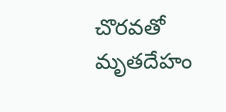చొరవతో మృతదేహం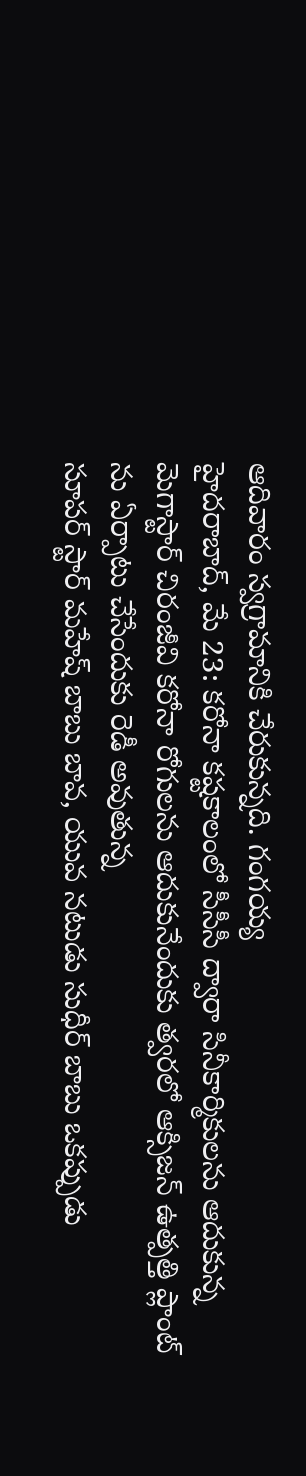ఆదివారం స్వగ్రామానికి చేరుకున్నది. గంగయ్య
హైదరాబాద్, మే 23: కరోనా కష్టకాలంలో సీసీసీ ద్వారా సినీకార్మికులను ఆదుకున్న మెగాస్టార్ చిరంజీవి కరోనా రోగులను ఆదుకునేందుకు త్వరలో ఆక్సిజన్ ఉత్పత్తి ప్లాంట్ ను ఏర్పాటు చేసేందుకు రెడీ అవుతున్న
సూపర్ స్టార్ మహేష్ బాబు బావ, యువ నటుడు సుధీర్ బాబు ఒకప్పుడు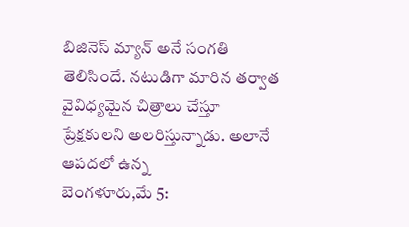బిజినెస్ మ్యాన్ అనే సంగతి తెలిసిందే. నటుడిగా మారిన తర్వాత వైవిధ్యమైన చిత్రాలు చేస్తూ ప్రేక్షకులని అలరిస్తున్నాడు. అలానే ఆపదలో ఉన్న
బెంగళూరు,మే 5: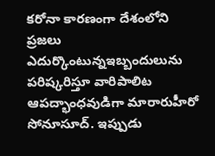కరోనా కారణంగా దేశంలోని ప్రజలు ఎదుర్కొంటున్నఇబ్బందులును పరిష్కరిస్తూ వారిపాలిట ఆపద్భాంధవుడిగా మారారుహీరో సోనూసూద్. ఇప్పుడు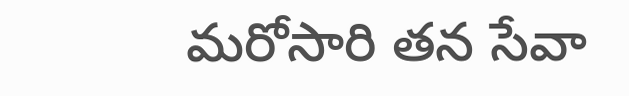మరోసారి తన సేవా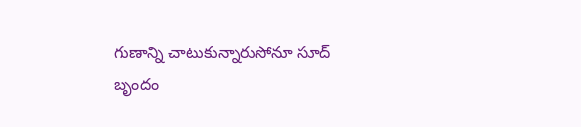గుణాన్ని చాటుకున్నారుసోనూ సూద్ బృందం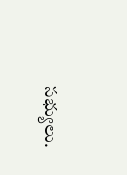సభ్యులు.